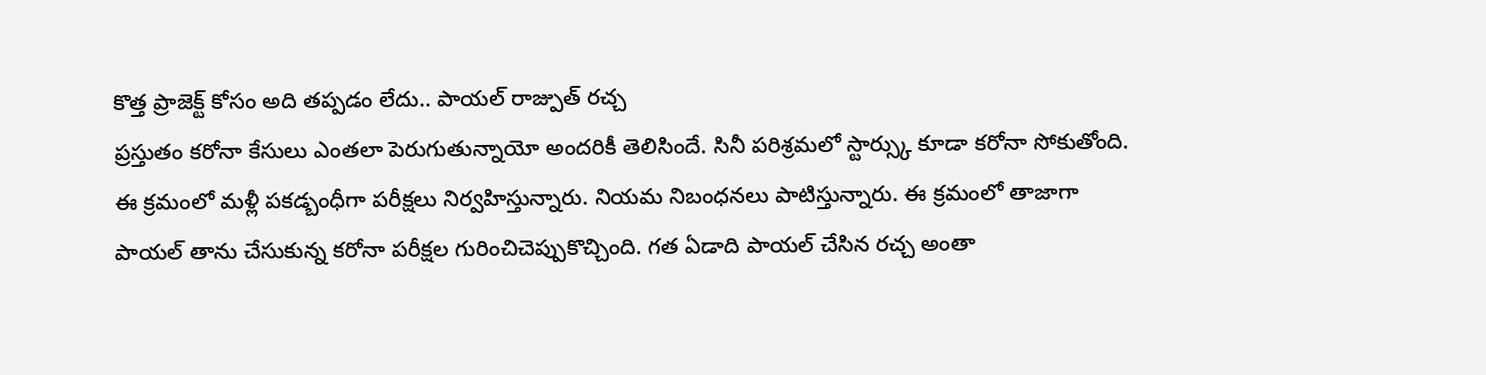కొత్త ప్రాజెక్ట్ కోసం అది తప్పడం లేదు.. పాయల్ రాజ్పుత్ రచ్చ
ప్రస్తుతం కరోనా కేసులు ఎంతలా పెరుగుతున్నాయో అందరికీ తెలిసిందే. సినీ పరిశ్రమలో స్టార్స్కు కూడా కరోనా సోకుతోంది. ఈ క్రమంలో మళ్లీ పకడ్బంధీగా పరీక్షలు నిర్వహిస్తున్నారు. నియమ నిబంధనలు పాటిస్తున్నారు. ఈ క్రమంలో తాజాగా పాయల్ తాను చేసుకున్న కరోనా పరీక్షల గురించిచెప్పుకొచ్చింది. గత ఏడాది పాయల్ చేసిన రచ్చ అంతా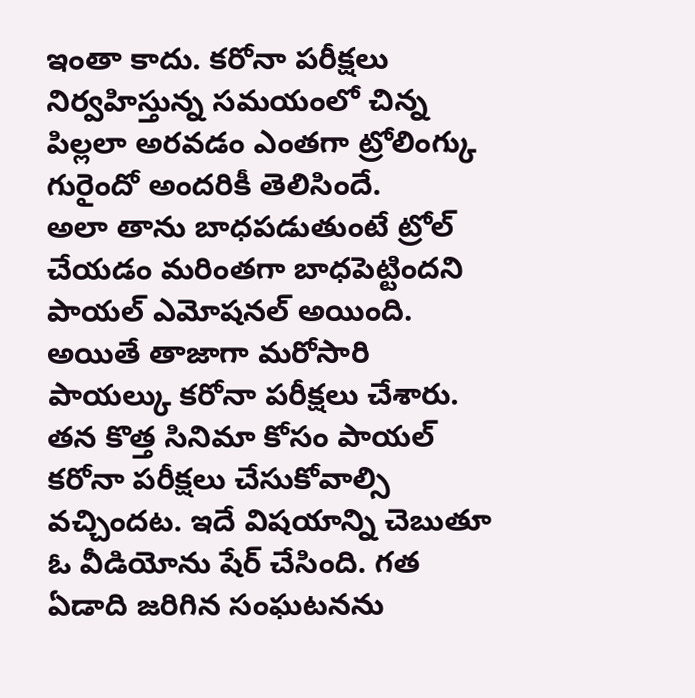ఇంతా కాదు. కరోనా పరీక్షలు నిర్వహిస్తున్న సమయంలో చిన్న పిల్లలా అరవడం ఎంతగా ట్రోలింగ్కు గురైందో అందరికీ తెలిసిందే.
అలా తాను బాధపడుతుంటే ట్రోల్ చేయడం మరింతగా బాధపెట్టిందని పాయల్ ఎమోషనల్ అయింది. అయితే తాజాగా మరోసారి పాయల్కు కరోనా పరీక్షలు చేశారు. తన కొత్త సినిమా కోసం పాయల్ కరోనా పరీక్షలు చేసుకోవాల్సి వచ్చిందట. ఇదే విషయాన్ని చెబుతూ ఓ వీడియోను షేర్ చేసింది. గత ఏడాది జరిగిన సంఘటనను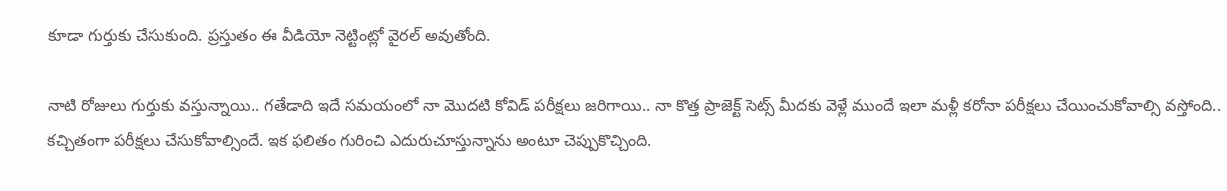కూడా గుర్తుకు చేసుకుంది. ప్రస్తుతం ఈ వీడియో నెట్టింట్లో వైరల్ అవుతోంది.

నాటి రోజులు గుర్తుకు వస్తున్నాయి.. గతేడాది ఇదే సమయంలో నా మొదటి కోవిడ్ పరీక్షలు జరిగాయి.. నా కొత్త ప్రాజెక్ట్ సెట్స్ మీదకు వెళ్లే ముందే ఇలా మళ్లీ కరోనా పరీక్షలు చేయించుకోవాల్సి వస్తోంది.. కచ్చితంగా పరీక్షలు చేసుకోవాల్సిందే. ఇక ఫలితం గురించి ఎదురుచూస్తున్నాను అంటూ చెప్పుకొచ్చింది.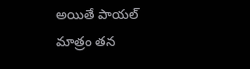అయితే పాయల్ మాత్రం తన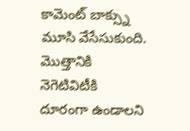కామెంట్ బాక్స్ను మూసి వేసేసుకుంది. మొత్తానికి నెగెటివిటీకి దూరంగా ఉండాలని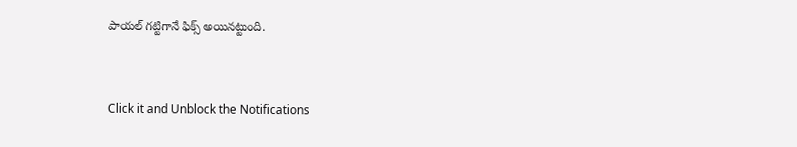పాయల్ గట్టిగానే ఫిక్స్ అయినట్టుంది.


Click it and Unblock the Notifications